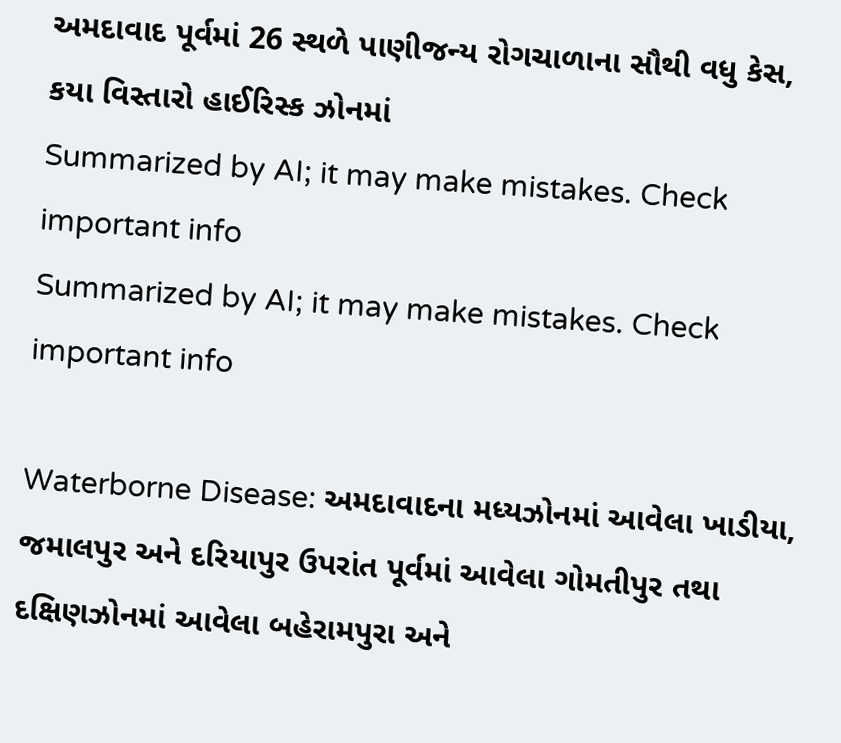અમદાવાદ પૂર્વમાં 26 સ્થળે પાણીજન્ય રોગચાળાના સૌથી વધુ કેસ, કયા વિસ્તારો હાઈરિસ્ક ઝોનમાં
Summarized by AI; it may make mistakes. Check important info
Summarized by AI; it may make mistakes. Check important info

Waterborne Disease: અમદાવાદના મધ્યઝોનમાં આવેલા ખાડીયા, જમાલપુર અને દરિયાપુર ઉપરાંત પૂર્વમાં આવેલા ગોમતીપુર તથા દક્ષિણઝોનમાં આવેલા બહેરામપુરા અને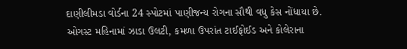દાણીલીમડા વોર્ડના 24 સ્પોટમાં પાણીજન્ય રોગના સૌથી વધુ કેસ નોંધાયા છે. ઓગસ્ટ મહિનામાં ઝાડા ઉલટી, કમળા ઉપરાંત ટાઈફોઈડ અને કોલેરાના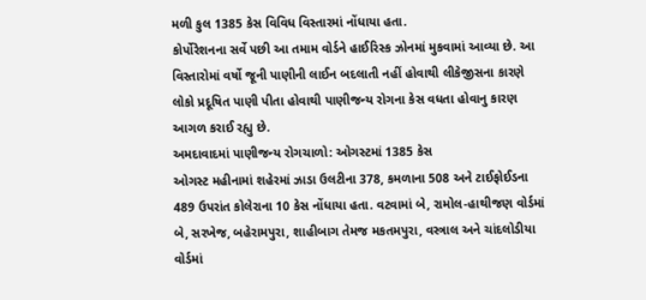મળી કુલ 1385 કેસ વિવિધ વિસ્તારમાં નોંધાયા હતા.
કોર્પોરેશનના સર્વે પછી આ તમામ વોર્ડને હાઈરિસ્ક ઝોનમાં મુકવામાં આવ્યા છે. આ વિસ્તારોમાં વર્ષો જૂની પાણીની લાઈન બદલાતી નહીં હોવાથી લીકેજીસના કારણે લોકો પ્રદૂષિત પાણી પીતા હોવાથી પાણીજન્ય રોગના કેસ વધતા હોવાનુ કારણ આગળ કરાઈ રહ્યુ છે.
અમદાવાદમાં પાણીજન્ય રોગચાળો: ઓગસ્ટમાં 1385 કેસ
ઓગસ્ટ મહીનામાં શહેરમાં ઝાડા ઉલટીના 378, કમળાના 508 અને ટાઈફોઈડના 489 ઉપરાંત કોલેરાના 10 કેસ નોંધાયા હતા. વટવામાં બે, રામોલ-હાથીજણ વોર્ડમાં બે, સરખેજ, બહેરામપુરા, શાહીબાગ તેમજ મકતમપુરા, વસ્ત્રાલ અને ચાંદલોડીયા વોર્ડમાં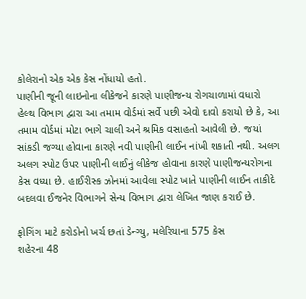કોલેરાનો એક એક કેસ નોંધાયો હતો.
પાણીની જૂની લાઇનોના લીકેજને કારણે પાણીજન્ય રોગચાળામાં વધારો
હેલ્થ વિભાગ દ્વારા આ તમામ વોર્ડમાં સર્વે પછી એવો દાવો કરાયો છે કે, આ તમામ વોર્ડમાં મોટા ભાગે ચાલી અને શ્રમિક વસાહતો આવેલી છે. જયાં સાંકડી જગ્યા હોવાના કારણે નવી પાણીની લાઈન નાંખી શકાતી નથી. અલગ અલગ સ્પોટ ઉપર પાણીની લાઈનું લીકેજ હોવાના કારણે પાણીજન્યરોગના કેસ વધ્યા છે. હાઈરીસ્ક ઝોનમાં આવેલા સ્પોટ ખાતે પાણીની લાઈન તાકીદે બદલવા ઈજનેર વિભાગને સેન્ય વિભાગ દ્વારા લેખિત જાણ કરાઈ છે.

ફોગિંગ માટે કરોડોનો ખર્ચ છતાં ડેન્ગ્યુ, મલેરિયાના 575 કેસ
શહેરના 48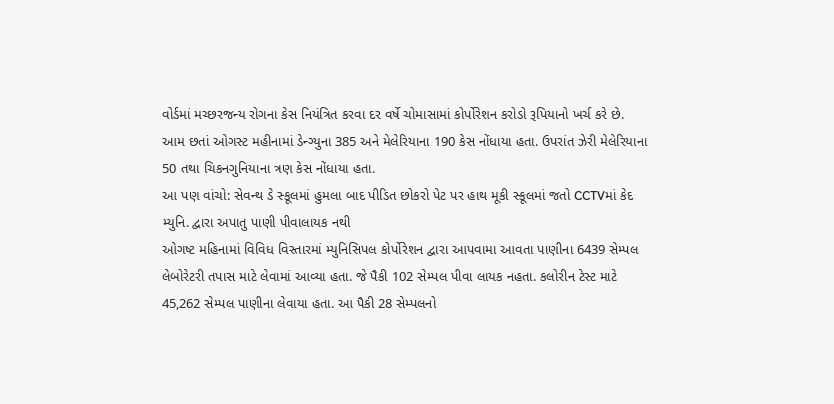વોર્ડમાં મચ્છરજન્ય રોગના કેસ નિયંત્રિત કરવા દર વર્ષે ચોમાસામાં કોર્પોરેશન કરોડો રૂપિયાનો ખર્ચ કરે છે. આમ છતાં ઓગસ્ટ મહીનામાં ડેન્ગ્યુના 385 અને મેલેરિયાના 190 કેસ નોંધાયા હતા. ઉપરાંત ઝેરી મેલેરિયાના 50 તથા ચિકનગુનિયાના ત્રણ કેસ નોંધાયા હતા.
આ પણ વાંચો: સેવન્થ ડે સ્કૂલમાં હુમલા બાદ પીડિત છોકરો પેટ પર હાથ મૂકી સ્કૂલમાં જતો CCTVમાં કેદ
મ્યુનિ. દ્વારા અપાતુ પાણી પીવાલાયક નથી
ઓગષ્ટ મહિનામાં વિવિધ વિસ્તારમાં મ્યુનિસિપલ કોર્પોરેશન દ્વારા આપવામા આવતા પાણીના 6439 સેમ્પલ લેબોરેટરી તપાસ માટે લેવામાં આવ્યા હતા. જે પૈકી 102 સેમ્પલ પીવા લાયક નહતા. કલોરીન ટેસ્ટ માટે 45,262 સેમ્પલ પાણીના લેવાયા હતા. આ પૈકી 28 સેમ્પલનો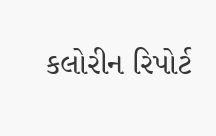કલોરીન રિપોર્ટ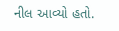નીલ આવ્યો હતો.